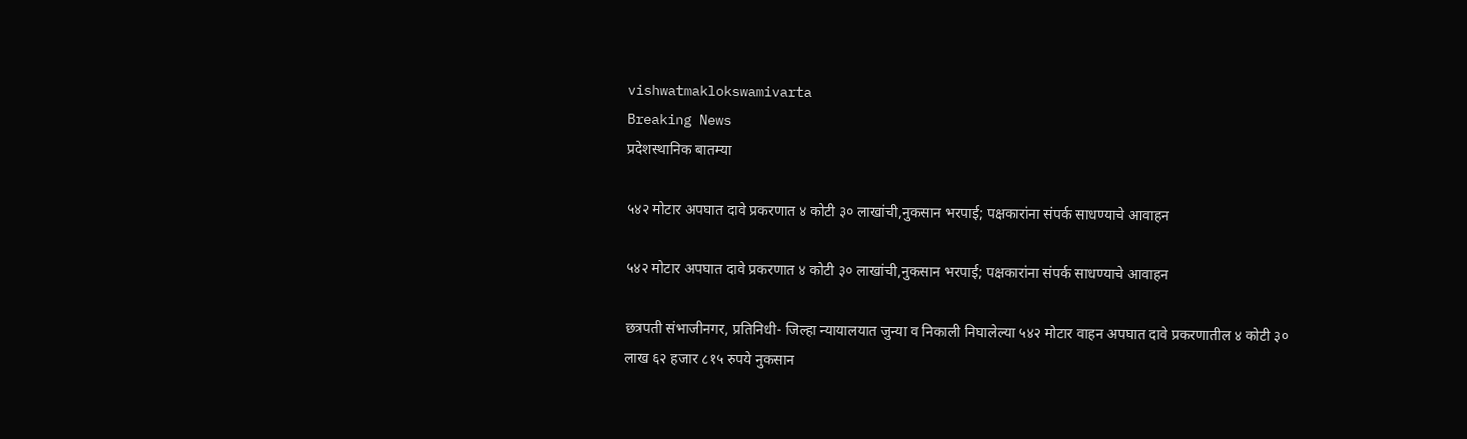vishwatmaklokswamivarta
Breaking News
प्रदेशस्थानिक बातम्या

५४२ मोटार अपघात दावे प्रकरणात ४ कोटी ३० लाखांची,नुकसान भरपाई; पक्षकारांना संपर्क साधण्याचे आवाहन

५४२ मोटार अपघात दावे प्रकरणात ४ कोटी ३० लाखांची,नुकसान भरपाई; पक्षकारांना संपर्क साधण्याचे आवाहन

छत्रपती संभाजीनगर, प्रतिनिधी- जिल्हा न्यायालयात जुन्या व निकाली निघालेल्या ५४२ मोटार वाहन अपघात दावे प्रकरणातील ४ कोटी ३० लाख ६२ हजार ८१५ रुपये नुकसान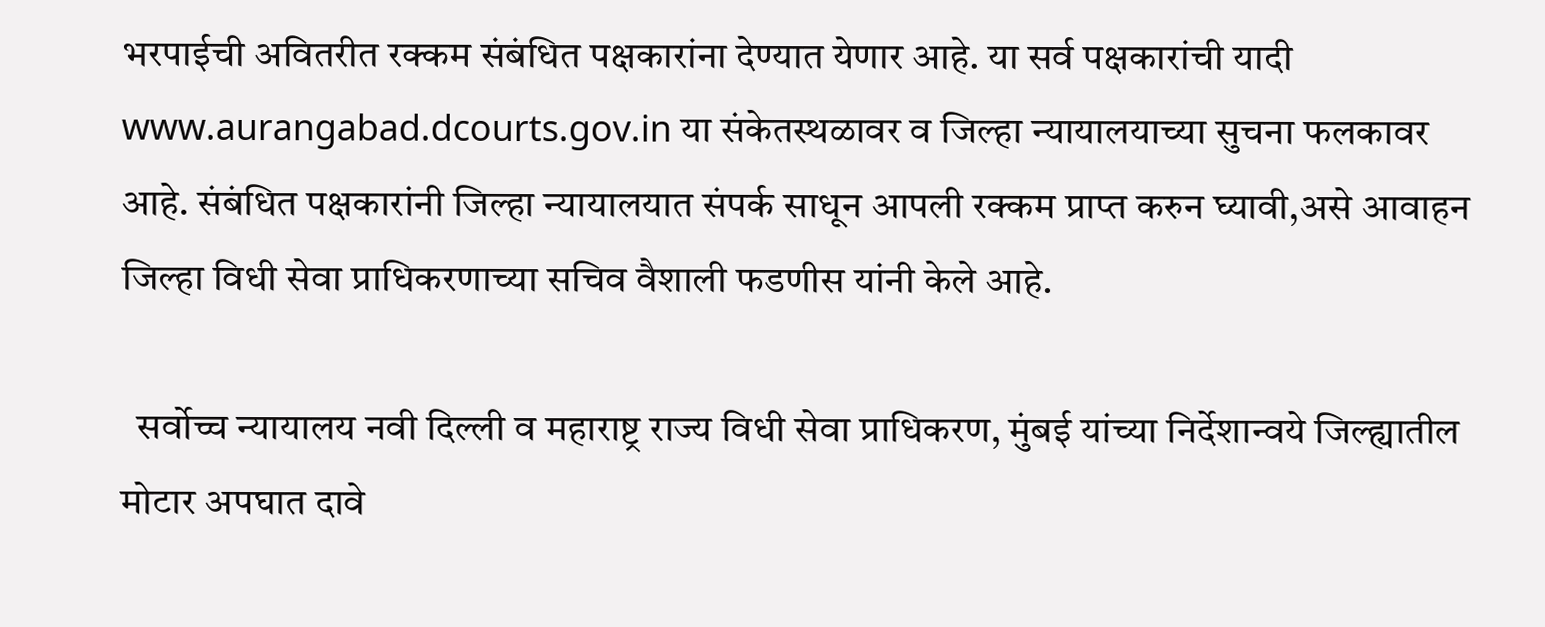भरपाईची अवितरीत रक्कम संबंधित पक्षकारांना देण्यात येणार आहे. या सर्व पक्षकारांची यादी www.aurangabad.dcourts.gov.in या संकेतस्थळावर व जिल्हा न्यायालयाच्या सुचना फलकावर आहे. संबंधित पक्षकारांनी जिल्हा न्यायालयात संपर्क साधून आपली रक्कम प्राप्त करुन घ्यावी,असे आवाहन जिल्हा विधी सेवा प्राधिकरणाच्या सचिव वैशाली फडणीस यांनी केले आहे.

  सर्वोच्च न्यायालय नवी दिल्ली व महाराष्ट्र राज्य विधी सेवा प्राधिकरण, मुंबई यांच्या निर्देशान्वये जिल्ह्यातील मोटार अपघात दावे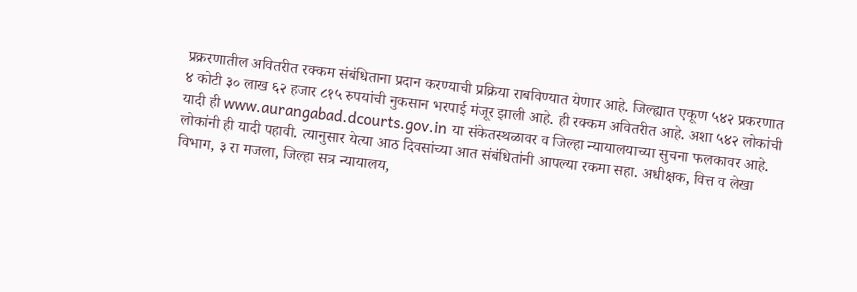प्रक्ररणातील अवितरीत रक्कम संबंधिताना प्रदान करण्याची प्रक्रिया राबविण्यात येणार आहे. जिल्ह्यात एकूण ५४२ प्रकरणात ४ कोटी ३० लाख ६२ हजार ८१५ रुपयांची नुकसान भरपाई मंजूर झाली आहे. ही रक्कम अवितरीत आहे. अशा ५४२ लोकांची यादी ही www.aurangabad.dcourts.gov.in या संकेतस्थळावर व जिल्हा न्यायालयाच्या सुचना फलकावर आहे. लोकांनी ही यादी पहावी. त्यानुसार येत्या आठ दिवसांच्या आत संबंधितांनी आपल्या रकमा सहा. अधीक्षक, वित्त व लेखा विभाग, ३ रा मजला, जिल्हा सत्र न्यायालय,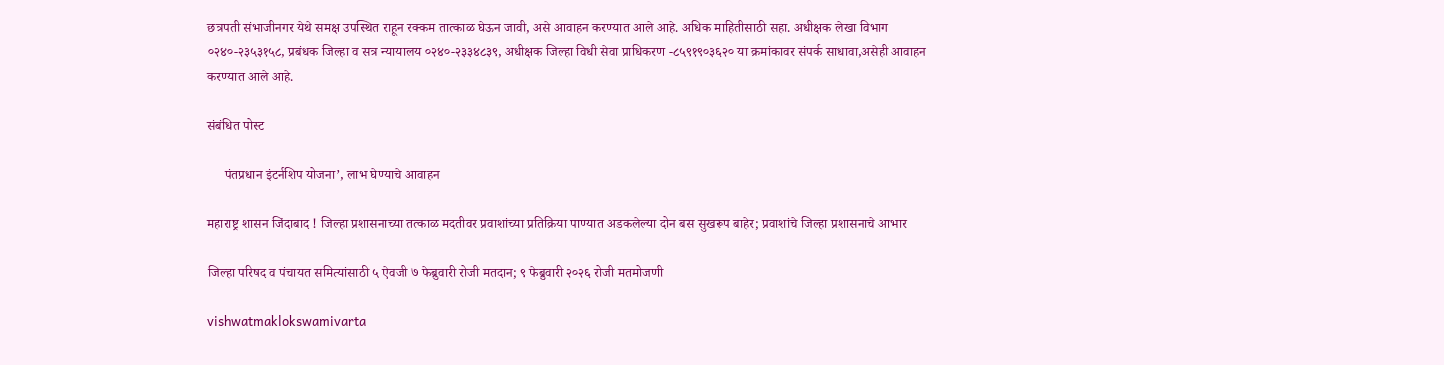छत्रपती संभाजीनगर येथे समक्ष उपस्थित राहून रक्कम तात्काळ घेऊन जावी, असे आवाहन करण्यात आले आहे. अधिक माहितीसाठी सहा. अधीक्षक लेखा विभाग ०२४०-२३५३१५८, प्रबंधक जिल्हा व सत्र न्यायालय ०२४०-२३३४८३९, अधीक्षक जिल्हा विधी सेवा प्राधिकरण -८५९१९०३६२० या क्रमांकावर संपर्क साधावा,असेही आवाहन करण्यात आले आहे.

संबंधित पोस्ट

     पंतप्रधान इंटर्नशिप योजना’, लाभ घेण्याचे आवाहन

महाराष्ट्र शासन जिंदाबाद ! जिल्हा प्रशासनाच्या तत्काळ मदतीवर प्रवाशांच्या प्रतिक्रिया पाण्यात अडकलेल्या दोन बस सुखरूप बाहेर; प्रवाशांचे जिल्हा प्रशासनाचे आभार

जिल्हा परिषद व पंचायत समित्यांसाठी ५ ऐवजी ७ फेब्रुवारी रोजी मतदान; ९ फेब्रुवारी २०२६ रोजी मतमोजणी

vishwatmaklokswamivarta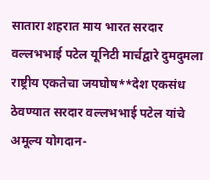सातारा शहरात माय भारत सरदार वल्लभभाई पटेल यूनिटी मार्चद्वारे दुमदुमला राष्ट्रीय एकतेचा जयघोष**देश एकसंध ठेवण्यात सरदार वल्लभभाई पटेल यांचे अमूल्य योगदान-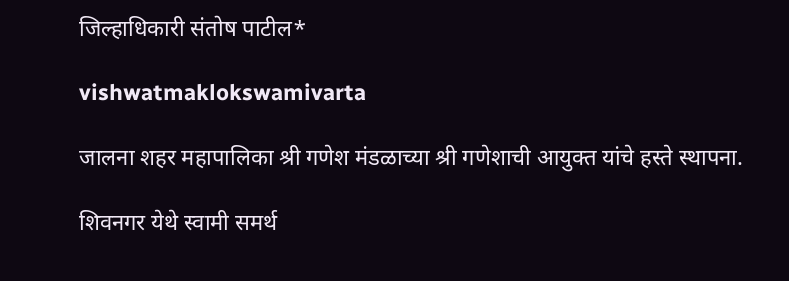जिल्हाधिकारी संतोष पाटील*

vishwatmaklokswamivarta

जालना शहर महापालिका श्री गणेश मंडळाच्या श्री गणेशाची आयुक्त यांचे हस्ते स्थापना.

शिवनगर येथे स्वामी समर्थ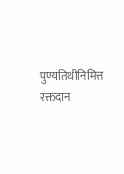पुण्यतिथीनिमित्त रक्तदान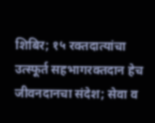शिबिर; १५ रक्तदात्यांचा उत्स्फूर्त सहभागरक्तदान हेच जीवनदानचा संदेश; सेवा व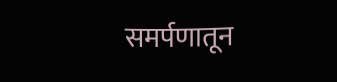समर्पणातून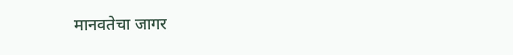मानवतेचा जागर